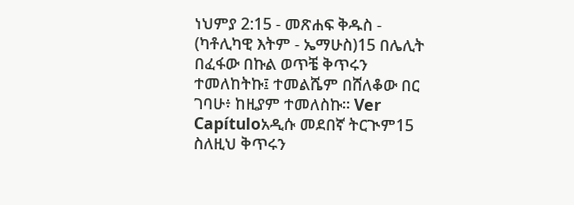ነህምያ 2:15 - መጽሐፍ ቅዱስ - (ካቶሊካዊ እትም - ኤማሁስ)15 በሌሊት በፈፋው በኩል ወጥቼ ቅጥሩን ተመለከትኩ፤ ተመልሼም በሸለቆው በር ገባሁ፥ ከዚያም ተመለስኩ። Ver Capítuloአዲሱ መደበኛ ትርጒም15 ስለዚህ ቅጥሩን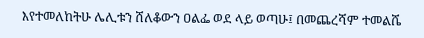እየተመለከትሁ ሌሊቱን ሸለቆውን ዐልፌ ወደ ላይ ወጣሁ፤ በመጨረሻም ተመልሼ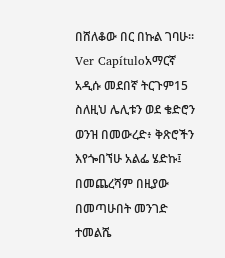በሸለቆው በር በኩል ገባሁ። Ver Capítuloአማርኛ አዲሱ መደበኛ ትርጉም15 ስለዚህ ሌሊቱን ወደ ቄድሮን ወንዝ በመውረድ፥ ቅጽሮችን እየጐበኘሁ አልፌ ሄድኩ፤ በመጨረሻም በዚያው በመጣሁበት መንገድ ተመልሼ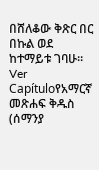በሸለቆው ቅጽር በር በኩል ወደ ከተማይቱ ገባሁ። Ver Capítuloየአማርኛ መጽሐፍ ቅዱስ (ሰማንያ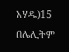አሃዱ)15 በሌሊትም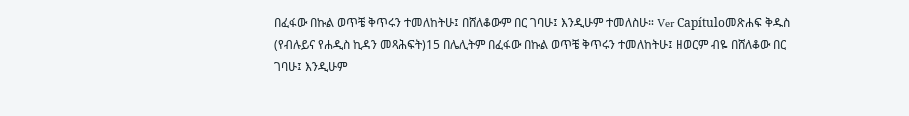በፈፋው በኩል ወጥቼ ቅጥሩን ተመለከትሁ፤ በሸለቆውም በር ገባሁ፤ እንዲሁም ተመለስሁ። Ver Capítuloመጽሐፍ ቅዱስ (የብሉይና የሐዲስ ኪዳን መጻሕፍት)15 በሌሊትም በፈፋው በኩል ወጥቼ ቅጥሩን ተመለከትሁ፤ ዘወርም ብዬ በሸለቆው በር ገባሁ፤ እንዲሁም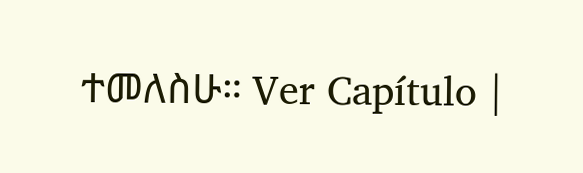ተመለስሁ። Ver Capítulo |